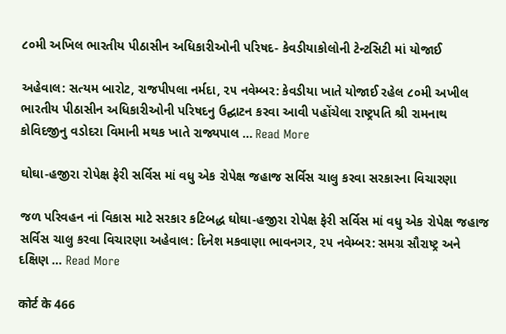૮૦મી અખિલ ભારતીય પીઠાસીન અધિકારીઓની પરિષદ- કેવડીયાકોલોની ટેન્ટસિટી માં યોજાઈ

અહેવાલ: સત્યમ બારોટ, રાજપીપલા નર્મદા, ૨૫ નવેમ્બર: કેવડીયા ખાતે યોજાઈ રહેલ ૮૦મી અખીલ ભારતીય પીઠાસીન અધિકારીઓની પરિષદનુ ઉદ્ઘાટન કરવા આવી પહોંચેલા રાષ્ટ્રપતિ શ્રી રામનાથ કોવિદજીનુ વડોદરા વિમાની મથક ખાતે રાજ્યપાલ … Read More

ઘોઘા-હજીરા રોપેક્ષ ફેરી સર્વિસ માં વધુ એક રોપેક્ષ જહાજ સર્વિસ ચાલુ કરવા સરકારના વિચારણા

જળ પરિવહન નાં વિકાસ માટે સરકાર કટિબદ્ધ ઘોઘા-હજીરા રોપેક્ષ ફેરી સર્વિસ માં વધુ એક રોપેક્ષ જહાજ સર્વિસ ચાલુ કરવા વિચારણા અહેવાલ: દિનેશ મકવાણા ભાવનગર, ૨૫ નવેમ્બર: સમગ્ર સૌરાષ્ટ્ર અને દક્ષિણ … Read More

कोर्ट के 466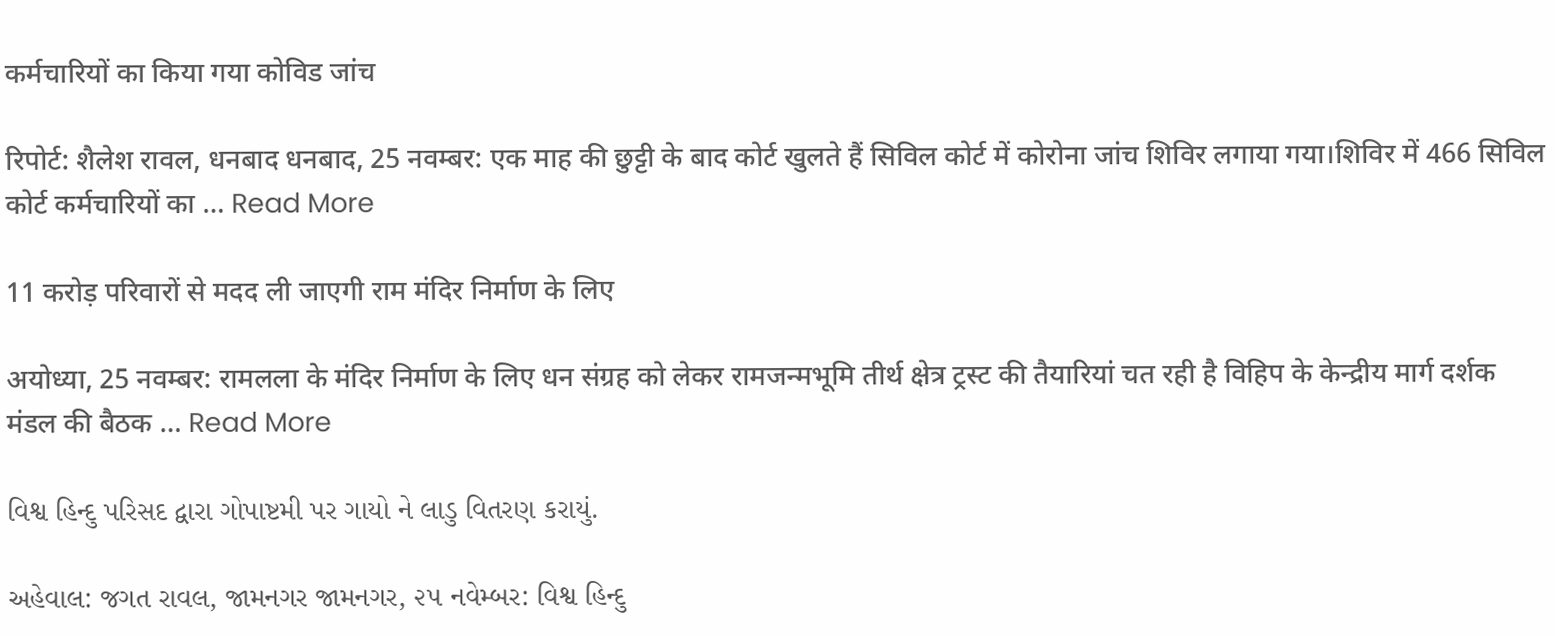कर्मचारियों का किया गया कोविड जांच

रिपोर्ट: शैलेश रावल, धनबाद धनबाद, 25 नवम्बर: एक माह की छुट्टी के बाद कोर्ट खुलते हैं सिविल कोर्ट में कोरोना जांच शिविर लगाया गया।शिविर में 466 सिविल कोर्ट कर्मचारियों का … Read More

11 करोड़ परिवारों से मदद ली जाएगी राम मंदिर निर्माण के लिए

अयोध्या, 25 नवम्बर: रामलला के मंदिर निर्माण के लिए धन संग्रह को लेकर रामजन्मभूमि तीर्थ क्षेत्र ट्रस्ट की तैयारियां चत रही है विहिप के केन्द्रीय मार्ग दर्शक मंडल की बैठक … Read More

વિશ્વ હિન્દુ પરિસદ દ્વારા ગોપાષ્ટમી પર ગાયો ને લાડુ વિતરણ કરાયું.

અહેવાલ: જગત રાવલ, જામનગર જામનગર, ૨૫ નવેમ્બર: વિશ્વ હિન્દુ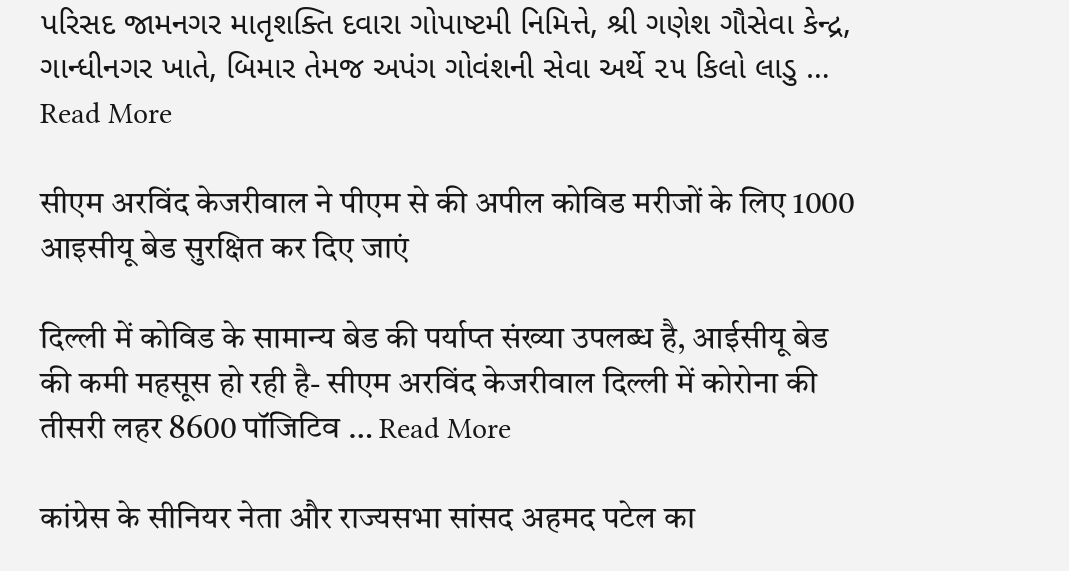પરિસદ જામનગર માતૃશક્તિ દવારા ગોપાષ્ટમી નિમિત્તે, શ્રી ગણેશ ગૌસેવા કેન્દ્ર, ગાન્ધીનગર ખાતે, બિમાર તેમજ અપંગ ગોવંશની સેવા અર્થે ૨૫ કિલો લાડુ … Read More

सीएम अरविंद केजरीवाल ने पीएम से की अपील कोविड मरीजों के लिए 1000 आइसीयू बेड सुरक्षित कर दिए जाएं

दिल्ली में कोविड के सामान्य बेड की पर्याप्त संख्या उपलब्ध है, आईसीयू बेड की कमी महसूस हो रही है- सीएम अरविंद केजरीवाल दिल्ली में कोरोना की तीसरी लहर 8600 पॉजिटिव … Read More

कांग्रेस के सीनियर नेता और राज्यसभा सांसद अहमद पटेल का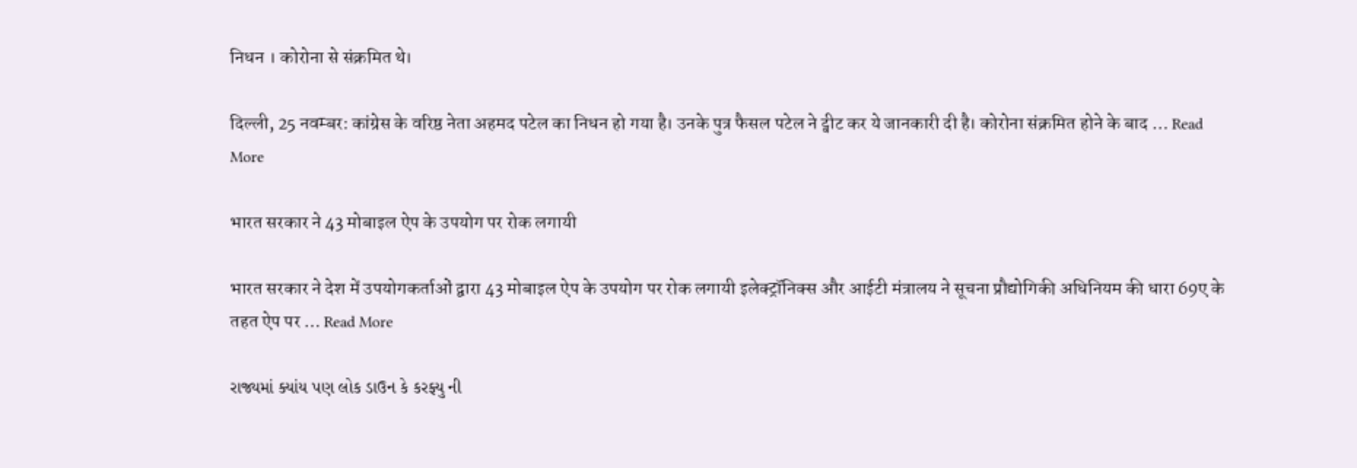निधन । कोरोना से संक्रमित थे।

दिल्ली, 25 नवम्बर: कांग्रेस के वरिष्ठ नेता अहमद पटेल का निधन हो गया है। उनके पुत्र फैसल पटेल ने ट्वीट कर ये जानकारी दी है। कोरोना संक्रमित होने के बाद … Read More

भारत सरकार ने 43 मोबाइल ऐप के उपयोग पर रोक लगायी

भारत सरकार ने देश में उपयोगकर्ताओं द्वारा 43 मोबाइल ऐप के उपयोग पर रोक लगायी इलेक्ट्रॉनिक्स और आईटी मंत्रालय ने सूचना प्रौद्योगिकी अधिनियम की धारा 69ए के तहत ऐप पर … Read More

રાજ્યમાં ક્યાંય પણ લોક ડાઉન કે કરફ્યુ ની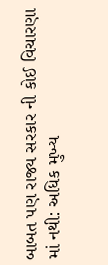બાબત પણ રાજ્ય સરકાર ની કોઈ વિચારણા માં નથી: અધિક મુખ્ય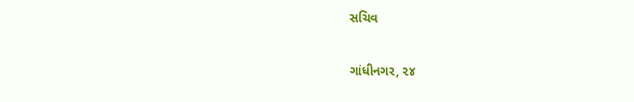સચિવ

ગાંધીનગર, ૨૪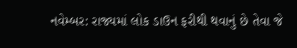નવેમ્બર: રાજ્યમાં લોક ડાઉન ફરીથી થવાનું છે તેવા જે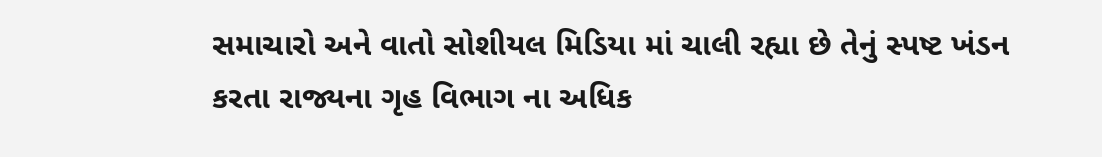સમાચારો અને વાતો સોશીયલ મિડિયા માં ચાલી રહ્યા છે તેનું સ્પષ્ટ ખંડન કરતા રાજ્યના ગૃહ વિભાગ ના અધિક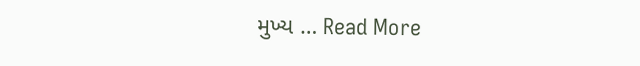મુખ્ય … Read More